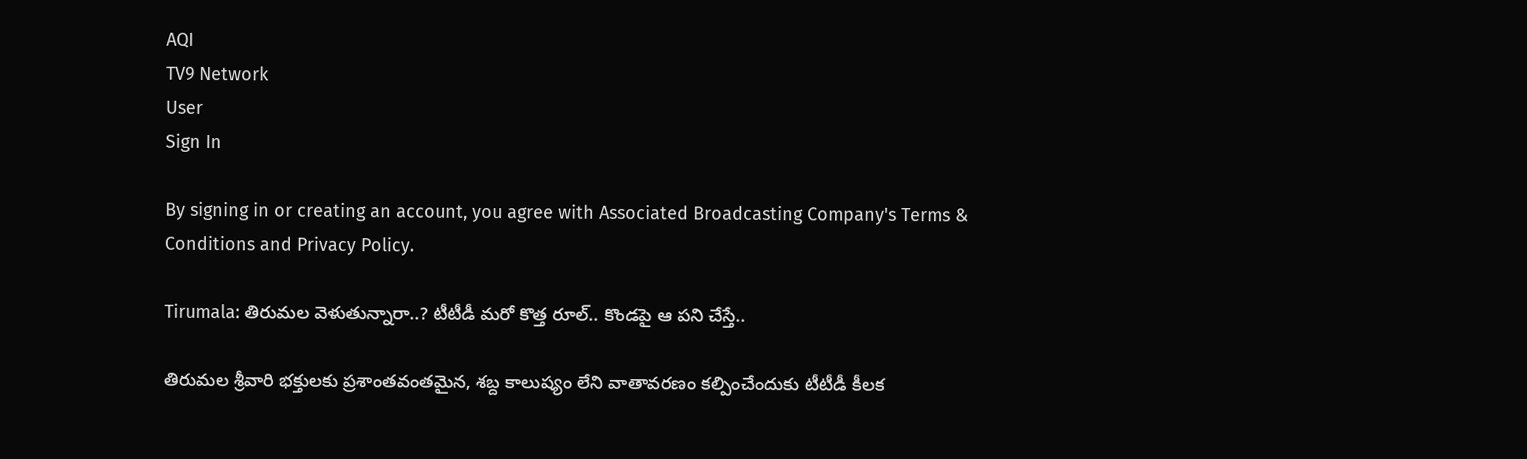AQI
TV9 Network
User
Sign In

By signing in or creating an account, you agree with Associated Broadcasting Company's Terms & Conditions and Privacy Policy.

Tirumala: తిరుమల వెళుతున్నారా..? టీటీడీ మరో కొత్త రూల్.. కొండపై ఆ పని చేస్తే..

తిరుమల శ్రీవారి భక్తులకు ప్రశాంతవంతమైన, శబ్ద కాలుష్యం లేని వాతావరణం కల్పించేందుకు టీటీడీ కీలక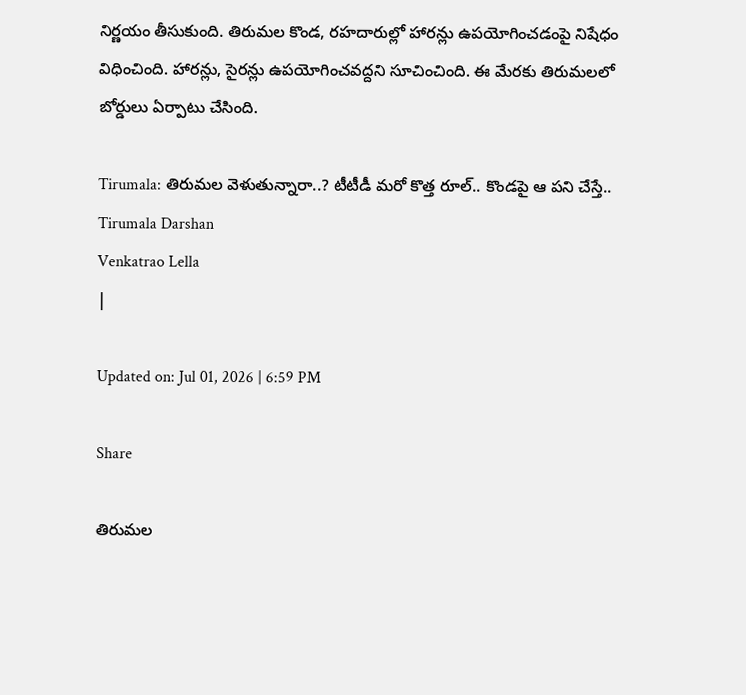నిర్ణయం తీసుకుంది. తిరుమల కొండ, రహదారుల్లో హారన్లు ఉపయోగించడంపై నిషేధం విధించింది. హారన్లు, సైరన్లు ఉపయోగించవద్దని సూచించింది. ఈ మేరకు తిరుమలలో బోర్డులు ఏర్పాటు చేసింది.

Tirumala: తిరుమల వెళుతున్నారా..? టీటీడీ మరో కొత్త రూల్.. కొండపై ఆ పని చేస్తే..
Tirumala Darshan
Venkatrao Lella
|

Updated on: Jul 01, 2026 | 6:59 PM

Share

తిరుమల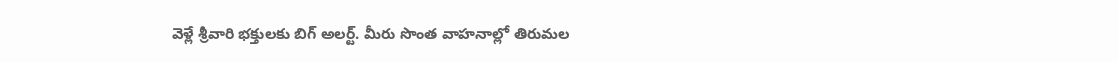వెళ్లే శ్రీవారి భక్తులకు బిగ్ అలర్ట్. మీరు సొంత వాహనాల్లో తిరుమల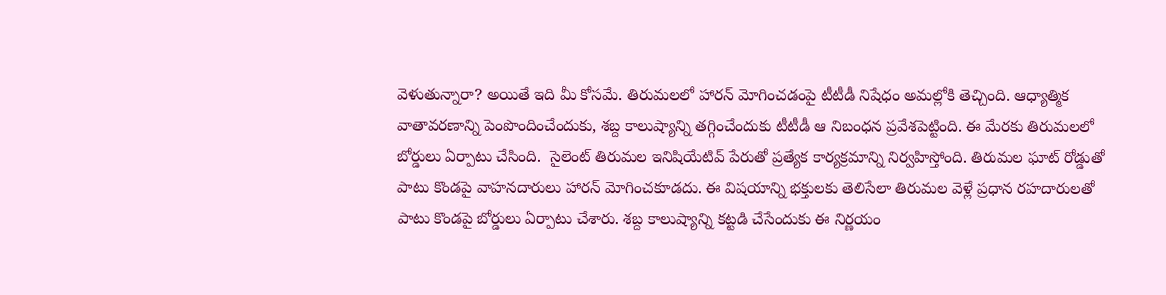వెళుతున్నారా? అయితే ఇది మీ కోసమే. తిరుమలలో హారన్ మోగించడంపై టీటీడీ నిషేధం అమల్లోకి తెచ్చింది. ఆధ్యాత్మిక వాతావరణాన్ని పెంపొందించేందుకు, శబ్ద కాలుష్యాన్ని తగ్గించేందుకు టీటీడీ ఆ నిబంధన ప్రవేశపెట్టింది. ఈ మేరకు తిరుమలలో బోర్డులు ఏర్పాటు చేసింది.  సైలెంట్ తిరుమల ఇనిషియేటివ్ పేరుతో ప్రత్యేక కార్యక్రమాన్ని నిర్వహిస్తోంది. తిరుమల ఘాట్ రోడ్డుతో పాటు కొండపై వాహనదారులు హారన్ మోగించకూడదు. ఈ విషయాన్ని భక్తులకు తెలిసేలా తిరుమల వెళ్లే ప్రధాన రహదారులతో పాటు కొండపై బోర్డులు ఏర్పాటు చేశారు. శబ్ద కాలుష్యాన్ని కట్టడి చేసేందుకు ఈ నిర్ణయం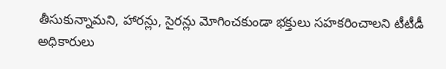తీసుకున్నామని, హారన్లు, సైరన్లు మోగించకుండా భక్తులు సహకరించాలని టీటీడీ అధికారులు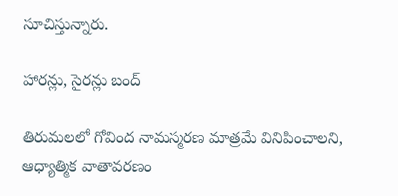సూచిస్తున్నారు.

హారన్లు, సైరన్లు బంద్

తిరుమలలో గోవింద నామస్మరణ మాత్రమే వినిపించాలని, ఆధ్యాత్మిక వాతావరణం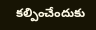కల్పించేందుకు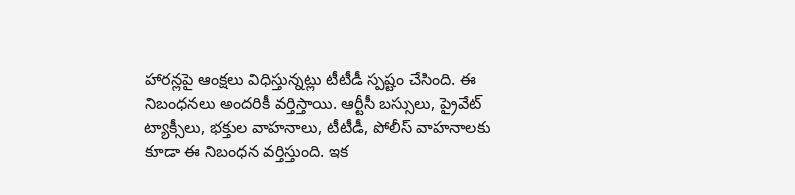హారన్లపై ఆంక్షలు విధిస్తున్నట్లు టీటీడీ స్పష్టం చేసింది. ఈ నిబంధనలు అందరికీ వర్తిస్తాయి. ఆర్టీసీ బస్సులు, ప్రైవేట్ ట్యాక్సీలు, భక్తుల వాహనాలు, టీటీడీ, పోలీస్ వాహనాలకు కూడా ఈ నిబంధన వర్తిస్తుంది. ఇక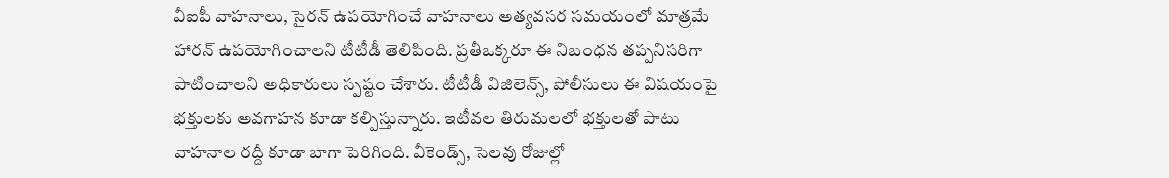వీఐపీ వాహనాలు, సైరన్ ఉపయోగించే వాహనాలు అత్యవసర సమయంలో మాత్రమే హారన్ ఉపయోగించాలని టీటీడీ తెలిపింది. ప్రతీఒక్కరూ ఈ నిబంధన తప్పనిసరిగా పాటించాలని అధికారులు స్పష్టం చేశారు. టీటీడీ విజిలెన్స్, పోలీసులు ఈ విషయంపై భక్తులకు అవగాహన కూడా కల్పిస్తున్నారు. ఇటీవల తిరుమలలో భక్తులతో పాటు వాహనాల రద్దీ కూడా బాగా పెరిగింది. వీకెండ్స్, సెలవు రోజుల్లో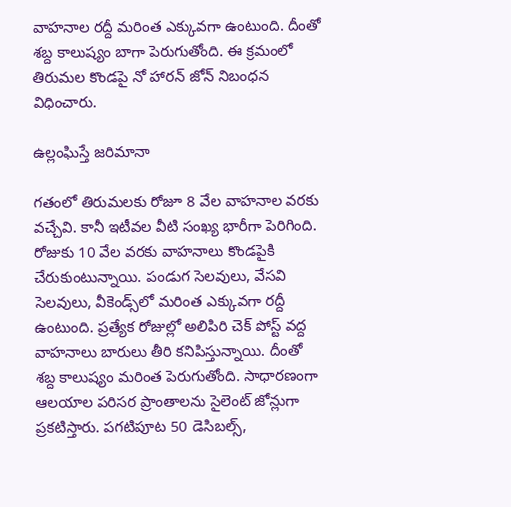వాహనాల రద్దీ మరింత ఎక్కువగా ఉంటుంది. దీంతో శబ్ద కాలుష్యం బాగా పెరుగుతోంది. ఈ క్రమంలో తిరుమల కొండపై నో హారన్ జోన్ నిబంధన విధించారు.

ఉల్లంఘిస్తే జరిమానా

గతంలో తిరుమలకు రోజూ 8 వేల వాహనాల వరకు వచ్చేవి. కానీ ఇటీవల వీటి సంఖ్య భారీగా పెరిగింది. రోజుకు 10 వేల వరకు వాహనాలు కొండపైకి చేరుకుంటున్నాయి. పండుగ సెలవులు, వేసవి సెలవులు, వీకెండ్స్‌లో మరింత ఎక్కువగా రద్దీ ఉంటుంది. ప్రత్యేక రోజుల్లో అలిపిరి చెక్ పోస్ట్ వద్ద వాహనాలు బారులు తీరి కనిపిస్తున్నాయి. దీంతో శబ్ద కాలుష్యం మరింత పెరుగుతోంది. సాధారణంగా ఆలయాల పరిసర ప్రాంతాలను సైలెంట్ జోన్లుగా ప్రకటిస్తారు. పగటిపూట 50 డెసిబల్స్,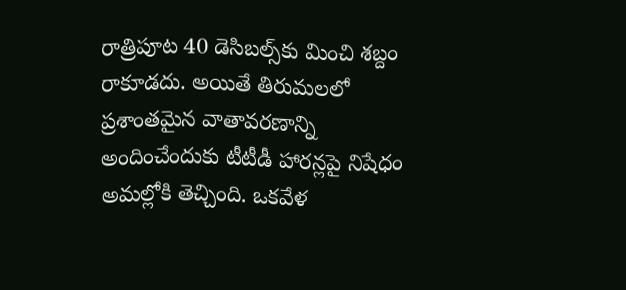రాత్రిపూట 40 డెసిబల్స్‌కు మించి శబ్దం రాకూడదు. అయితే తిరుమలలో ప్రశాంతమైన వాతావరణాన్ని అందించేందుకు టీటీడీ హారన్లపై నిషేధం అమల్లోకి తెచ్చింది. ఒకవేళ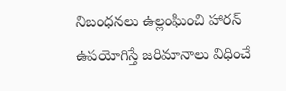నిబంధనలు ఉల్లంఘించి హారన్ ఉపయోగిస్తే జరిమానాలు విధించే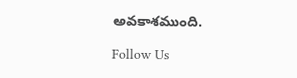అవకాశముంది.

Follow Us